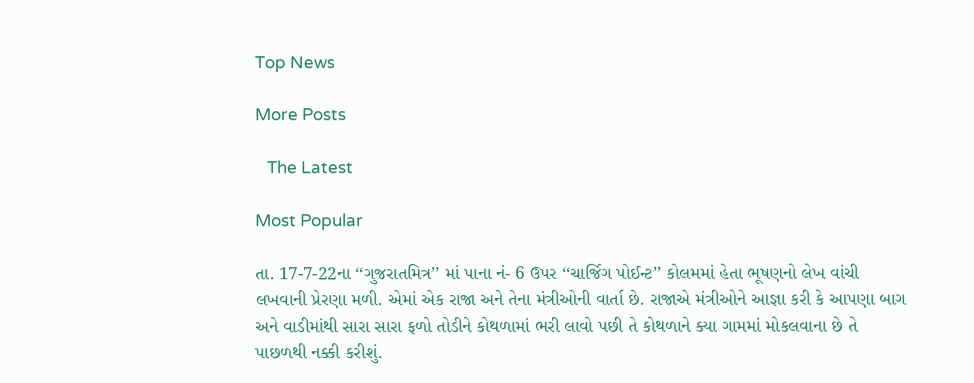Top News

More Posts

   The Latest

Most Popular

તા. 17-7-22ના ‘‘ગુજરાતમિત્ર’’ માં પાના નં- 6 ઉપર ‘‘ચાર્જિગ પોઈન્ટ’’ કોલમમાં હેતા ભૂષણનો લેખ વાંચી લખવાની પ્રેરણા મળી. એમાં એક રાજા અને તેના મંત્રીઓની વાર્તા છે. રાજાએ મંત્રીઓને આજ્ઞા કરી કે આપણા બાગ અને વાડીમાંથી સારા સારા ફળો તોડીને કોથળામાં ભરી લાવો પછી તે કોથળાને ક્યા ગામમાં મોકલવાના છે તે પાછળથી નક્કી કરીશું.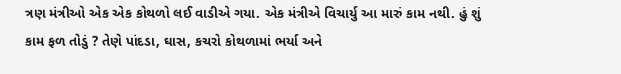ત્રણ મંત્રીઓ એક એક કોથળો લઈ વાડીએ ગયા. એક મંત્રીએ વિચાર્યુ આ મારું કામ નથી. હું શું કામ ફળ તોડું ? તેણે પાંદડા, ઘાસ, કચરો કોથળામાં ભર્યા અને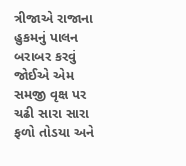ત્રીજાએ રાજાના હુકમનું પાલન બરાબર કરવું જોઈએ એમ સમજી વૃક્ષ પર ચઢી સારા સારા ફળો તોડયા અને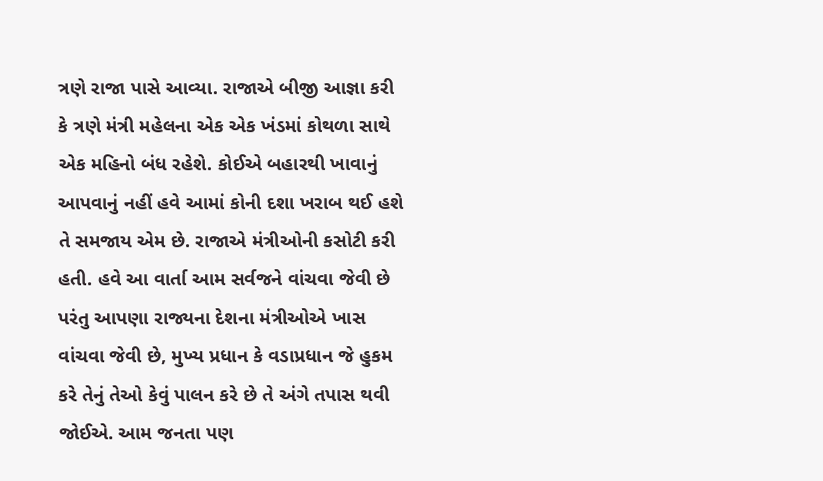ત્રણે રાજા પાસે આવ્યા. રાજાએ બીજી આજ્ઞા કરી કે ત્રણે મંત્રી મહેલના એક એક ખંડમાં કોથળા સાથે એક મહિનો બંધ રહેશે. કોઈએ બહારથી ખાવાનું આપવાનું નહીં હવે આમાં કોની દશા ખરાબ થઈ હશે તે સમજાય એમ છે. રાજાએ મંત્રીઓની કસોટી કરી હતી. હવે આ વાર્તા આમ સર્વજને વાંચવા જેવી છે પરંતુ આપણા રાજ્યના દેશના મંત્રીઓએ ખાસ વાંચવા જેવી છે, મુખ્ય પ્રધાન કે વડાપ્રધાન જે હુકમ કરે તેનું તેઓ કેવું પાલન કરે છે તે અંગે તપાસ થવી જોઈએ. આમ જનતા પણ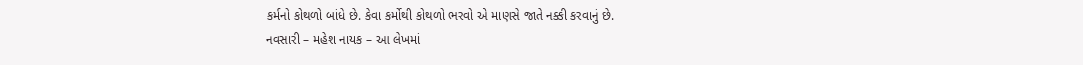કર્મનો કોથળો બાંધે છે. કેવા કર્મોથી કોથળો ભરવો એ માણસે જાતે નક્કી કરવાનું છે.
નવસારી – મહેશ નાયક – આ લેખમાં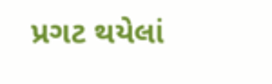પ્રગટ થયેલાં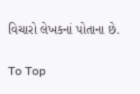વિચારો લેખકનાં પોતાના છે.

To Top